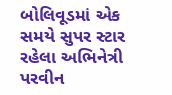બોલિવૂડમાં એક સમયે સુપર સ્ટાર રહેલા અભિનેત્રી પરવીન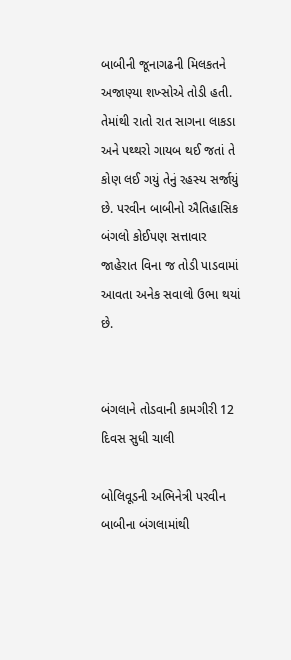બાબીની જૂનાગઢની મિલકતને અજાણ્યા શખ્સોએ તોડી હતી. તેમાંથી રાતો રાત સાગના લાકડા અને પથ્થરો ગાયબ થઈ જતાં તે કોણ લઈ ગયું તેનું રહસ્ય સર્જાયું છે. પરવીન બાબીનો ઐતિહાસિક બંગલો કોઈપણ સત્તાવાર જાહેરાત વિના જ તોડી પાડવામાં આવતા અનેક સવાલો ઉભા થયાં છે.


બંગલાને તોડવાની કામગીરી 12 દિવસ સુધી ચાલી

બોલિવૂડની અભિનેત્રી પરવીન બાબીના બંગલામાંથી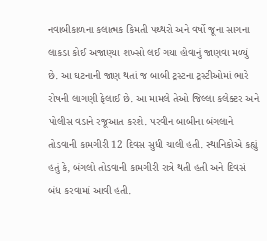નવાબીકાળના કલાત્મક કિમતી પથ્થરો અને વર્ષો જૂના સાગના લાકડા કોઈ અજાણ્યા શખ્સો લઈ ગયા હોવાનું જાણવા મળ્યું છે. આ ઘટનાની જાણ થતાં જ બાબી ટ્રસ્ટના ટ્રસ્ટીઓમાં ભારે રોષની લાગણી ફેલાઈ છે. આ મામલે તેઓ જિલ્લા કલેક્ટર અને પોલીસ વડાને રજૂઆત કરશે. પરવીન બાબીના બંગલાને તોડવાની કામગીરી 12 દિવસ સુધી ચાલી હતી. સ્થાનિકોએ કહ્યું હતું કે, બંગલો તોડવાની કામગીરી રાત્રે થતી હતી અને દિવસં બંધ કરવામાં આવી હતી.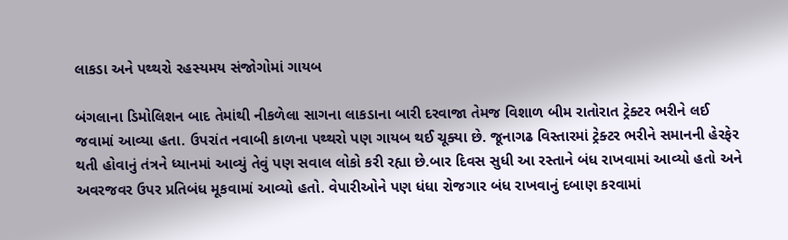લાકડા અને પથ્થરો રહસ્યમય સંજોગોમાં ગાયબ

બંગલાના ડિમોલિશન બાદ તેમાંથી નીકળેલા સાગના લાકડાના બારી દરવાજા તેમજ વિશાળ બીમ રાતોરાત ટ્રેક્ટર ભરીને લઈ જવામાં આવ્યા હતા. ઉપરાંત નવાબી કાળના પથ્થરો પણ ગાયબ થઈ ચૂક્યા છે. જૂનાગઢ વિસ્તારમાં ટ્રેક્ટર ભરીને સમાનની હેરફેર થતી હોવાનું તંત્રને ધ્યાનમાં આવ્યું તેવું પણ સવાલ લોકો કરી રહ્યા છે.બાર દિવસ સુધી આ રસ્તાને બંધ રાખવામાં આવ્યો હતો અને અવરજવર ઉપર પ્રતિબંધ મૂકવામાં આવ્યો હતો. વેપારીઓને પણ ધંધા રોજગાર બંધ રાખવાનું દબાણ કરવામાં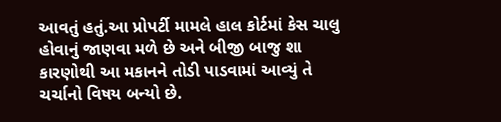આવતું હતું.આ પ્રોપર્ટી મામલે હાલ કોર્ટમાં કેસ ચાલુ હોવાનું જાણવા મળે છે અને બીજી બાજુ શા કારણોથી આ મકાનને તોડી પાડવામાં આવ્યું તે ચર્ચાનો વિષય બન્યો છે.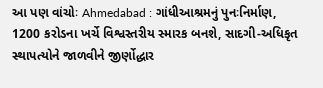આ પણ વાંચોઃ Ahmedabad : ગાંધીઆશ્રમનું પુનઃનિર્માણ, 1200 કરોડના ખર્ચે વિશ્વસ્તરીય સ્મારક બનશે, સાદગી-અધિકૃત સ્થાપત્યોને જાળવીને જીર્ણોદ્ધાર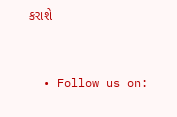કરાશે


  • Follow us on: